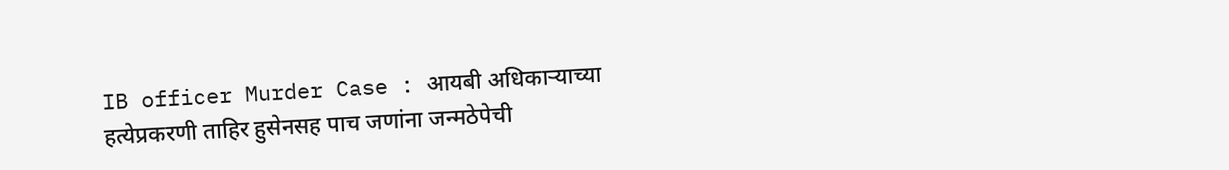IB officer Murder Case : आयबी अधिकाऱ्याच्या हत्येप्रकरणी ताहिर हुसेनसह पाच जणांना जन्मठेपेची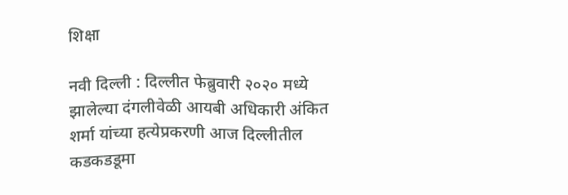शिक्षा

नवी दिल्ली : दिल्लीत फेब्रुवारी २०२० मध्ये झालेल्या दंगलीवेळी आयबी अधिकारी अंकित शर्मा यांच्या हत्येप्रकरणी आज दिल्लीतील कडकडडूमा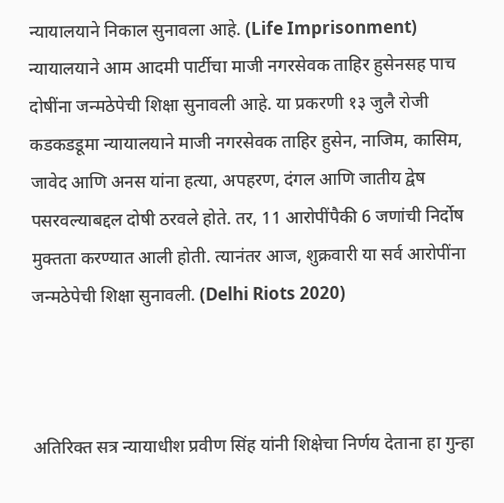न्यायालयाने निकाल सुनावला आहे. (Life Imprisonment) न्यायालयाने आम आदमी पार्टीचा माजी नगरसेवक ताहिर हुसेनसह पाच दोषींना जन्मठेपेची शिक्षा सुनावली आहे. या प्रकरणी १३ जुलै रोजी कडकडडूमा न्यायालयाने माजी नगरसेवक ताहिर हुसेन, नाजिम, कासिम, जावेद आणि अनस यांना हत्या, अपहरण, दंगल आणि जातीय द्वेष पसरवल्याबद्दल दोषी ठरवले होते. तर, 11 आरोपींपैकी 6 जणांची निर्दोष मुक्तता करण्यात आली होती. त्यानंतर आज, शुक्रवारी या सर्व आरोपींना जन्मठेपेची शिक्षा सुनावली. (Delhi Riots 2020)



अतिरिक्त सत्र न्यायाधीश प्रवीण सिंह यांनी शिक्षेचा निर्णय देताना हा गुन्हा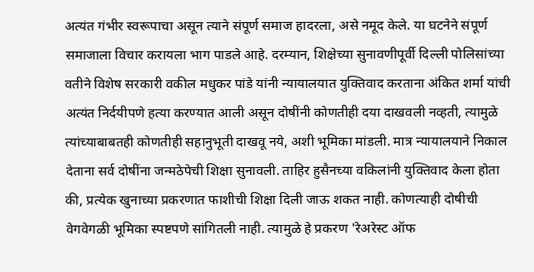अत्यंत गंभीर स्वरूपाचा असून त्याने संपूर्ण समाज हादरला, असे नमूद केले. या घटनेने संपूर्ण समाजाला विचार करायला भाग पाडले आहे. दरम्यान, शिक्षेच्या सुनावणीपूर्वी दिल्ली पोलिसांच्या वतीने विशेष सरकारी वकील मधुकर पांडे यांनी न्यायालयात युक्तिवाद करताना अंकित शर्मा यांची अत्यंत निर्दयीपणे हत्या करण्यात आली असून दोषींनी कोणतीही दया दाखवली नव्हती, त्यामुळे त्यांच्याबाबतही कोणतीही सहानुभूती दाखवू नये, अशी भूमिका मांडली. मात्र न्यायालयाने निकाल देताना सर्व दोषींना जन्मठेपेची शिक्षा सुनावली. ताहिर हुसैनच्या वकिलांनी युक्तिवाद केला होता की, प्रत्येक खुनाच्या प्रकरणात फाशीची शिक्षा दिली जाऊ शकत नाही. कोणत्याही दोषीची वेगवेगळी भूमिका स्पष्टपणे सांगितली नाही. त्यामुळे हे प्रकरण 'रेअरेस्ट ऑफ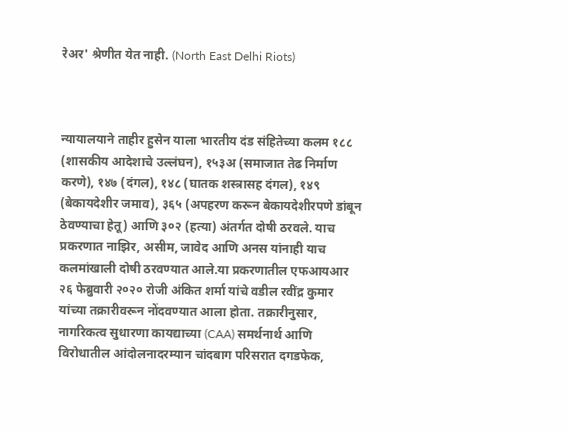रेअर' श्रेणीत येत नाही. (North East Delhi Riots)



न्यायालयाने ताहीर हुसेन याला भारतीय दंड संहितेच्या कलम १८८ (शासकीय आदेशाचे उल्लंघन), १५३अ (समाजात तेढ निर्माण करणे), १४७ (दंगल), १४८ (घातक शस्त्रासह दंगल), १४९ (बेकायदेशीर जमाव), ३६५ (अपहरण करून बेकायदेशीरपणे डांबून ठेवण्याचा हेतू) आणि ३०२ (हत्या) अंतर्गत दोषी ठरवले. याच प्रकरणात नाझिर, असीम, जावेद आणि अनस यांनाही याच कलमांखाली दोषी ठरवण्यात आले.या प्रकरणातील एफआयआर २६ फेब्रुवारी २०२० रोजी अंकित शर्मा यांचे वडील रवींद्र कुमार यांच्या तक्रारीवरून नोंदवण्यात आला होता. तक्रारीनुसार, नागरिकत्व सुधारणा कायद्याच्या (CAA) समर्थनार्थ आणि विरोधातील आंदोलनादरम्यान चांदबाग परिसरात दगडफेक,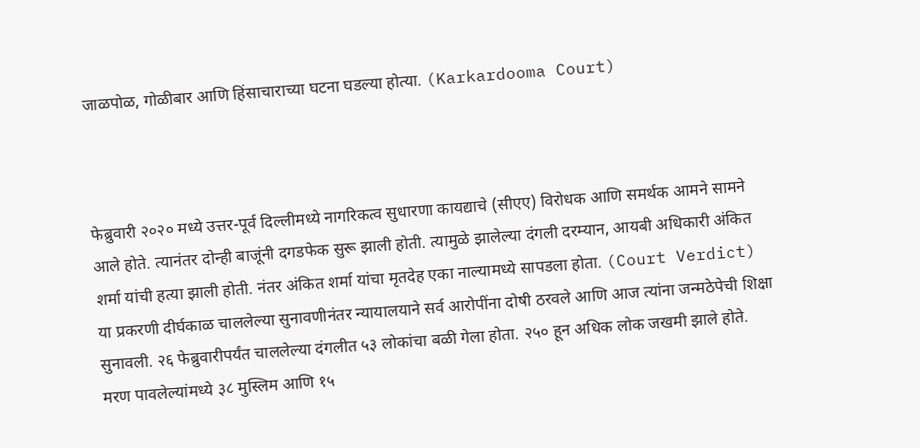जाळपोळ, गोळीबार आणि हिंसाचाराच्या घटना घडल्या होत्या. (Karkardooma Court)



फेब्रुवारी २०२० मध्ये उत्तर-पूर्व दिल्लीमध्ये नागरिकत्व सुधारणा कायद्याचे (सीएए) विरोधक आणि समर्थक आमने सामने आले होते. त्यानंतर दोन्ही बाजूंनी दगडफेक सुरू झाली होती. त्यामुळे झालेल्या दंगली दरम्यान, आयबी अधिकारी अंकित शर्मा यांची हत्या झाली होती. नंतर अंकित शर्मा यांचा मृतदेह एका नाल्यामध्ये सापडला होता. (Court Verdict) या प्रकरणी दीर्घकाळ चाललेल्या सुनावणीनंतर न्यायालयाने सर्व आरोपींना दोषी ठरवले आणि आज त्यांना जन्मठेपेची शिक्षा सुनावली. २६ फेब्रुवारीपर्यंत चाललेल्या दंगलीत ५३ लोकांचा बळी गेला होता. २५० हून अधिक लोक जखमी झाले होते. मरण पावलेल्यांमध्ये ३८ मुस्लिम आणि १५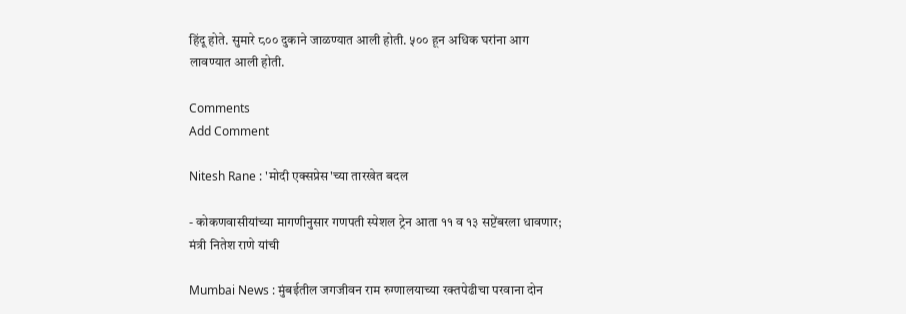हिंदू होते. सुमारे ८०० दुकाने जाळण्यात आली होती. ५०० हून अधिक घरांना आग लावण्यात आली होती.

Comments
Add Comment

Nitesh Rane : 'मोदी एक्सप्रेस'च्या तारखेत बदल

- कोकणवासीयांच्या मागणीनुसार गणपती स्पेशल ट्रेन आता ११ व १३ सप्टेंबरला धावणार; मंत्री नितेश राणे यांची

Mumbai News : मुंबईतील जगजीवन राम रुग्णालयाच्या रक्तपेढीचा परवाना दोन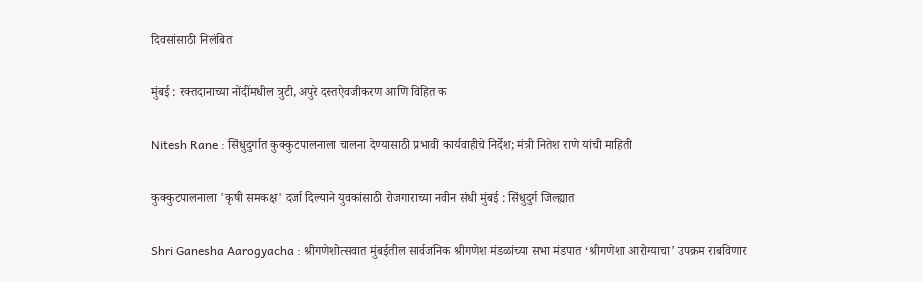दिवसांसाठी निलंबित

मुंबई : रक्तदानाच्या नोंदींमधील त्रुटी, अपुरे दस्तऐवजीकरण आणि विहित क

Nitesh Rane : सिंधुदुर्गात कुक्कुटपालनाला चालना देण्यासाठी प्रभावी कार्यवाहीचे निर्देश; मंत्री नितेश राणे यांची माहिती

कुक्कुटपालनाला 'कृषी समकक्ष' दर्जा दिल्याने युवकांसाठी रोजगाराच्या नवीन संधी मुंबई : सिंधुदुर्ग जिल्ह्यात

Shri Ganesha Aarogyacha : श्रीगणेशोत्सवात मुंबईतील सार्वजनिक श्रीगणेश मंडळांच्या सभा मंडपात ‘श्रीगणेशा आरोग्याचा’ उपक्रम राबविणार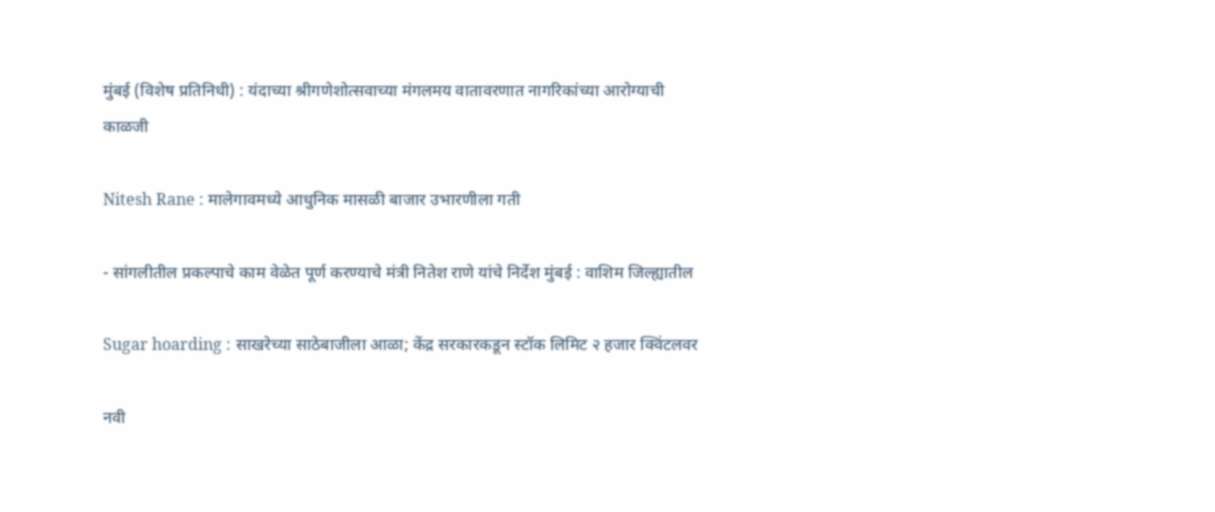मुंबई (विशेष प्रतिनिधी) : यंदाच्या श्रीगणेशोत्सवाच्या मंगलमय वातावरणात नागरिकांच्या आरोग्याची काळजी

Nitesh Rane : मालेगावमध्ये आधुनिक मासळी बाजार उभारणीला गती

- सांगलीतील प्रकल्पाचे काम वेळेत पूर्ण करण्याचे मंत्री नितेश राणे यांचे निर्देश मुंबई : वाशिम जिल्ह्यातील

Sugar hoarding : साखरेच्या साठेबाजीला आळा; केंद्र सरकारकडून स्टॉक लिमिट २ हजार क्विंटलवर

नवी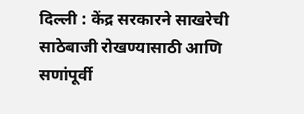दिल्ली : केंद्र सरकारने साखरेची साठेबाजी रोखण्यासाठी आणि सणांपूर्वी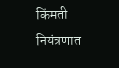किंमती नियंत्रणात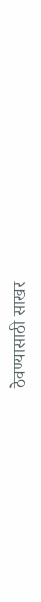ठेवण्यासाठी साखर